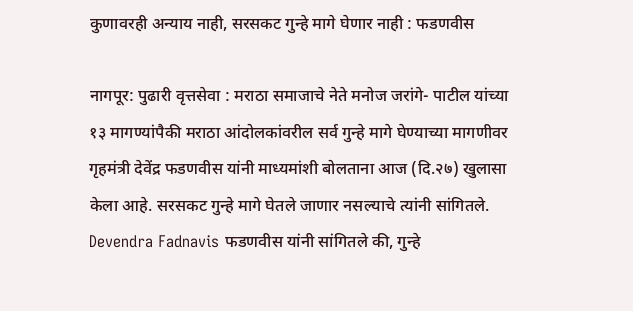कुणावरही अन्याय नाही, सरसकट गुन्हे मागे घेणार नाही : फडणवीस

नागपूर: पुढारी वृत्तसेवा : मराठा समाजाचे नेते मनोज जरांगे- पाटील यांच्या १३ मागण्यांपैकी मराठा आंदोलकांवरील सर्व गुन्हे मागे घेण्याच्या मागणीवर गृहमंत्री देवेंद्र फडणवीस यांनी माध्यमांशी बोलताना आज (दि.२७) खुलासा केला आहे. सरसकट गुन्हे मागे घेतले जाणार नसल्याचे त्यांनी सांगितले. Devendra Fadnavis फडणवीस यांनी सांगितले की, गुन्हे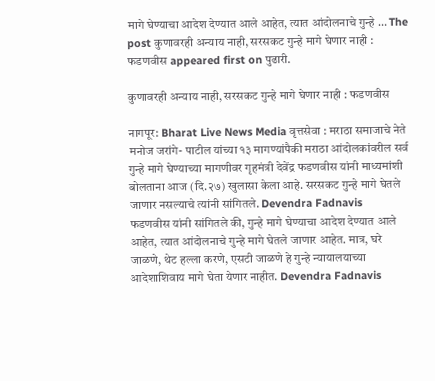मागे घेण्याचा आदेश देण्यात आले आहेत, त्यात आंदोलनाचे गुन्हे … The post कुणावरही अन्याय नाही, सरसकट गुन्हे मागे घेणार नाही : फडणवीस appeared first on पुढारी.

कुणावरही अन्याय नाही, सरसकट गुन्हे मागे घेणार नाही : फडणवीस

नागपूर: Bharat Live News Media वृत्तसेवा : मराठा समाजाचे नेते मनोज जरांगे- पाटील यांच्या १३ मागण्यांपैकी मराठा आंदोलकांवरील सर्व गुन्हे मागे घेण्याच्या मागणीवर गृहमंत्री देवेंद्र फडणवीस यांनी माध्यमांशी बोलताना आज (दि.२७) खुलासा केला आहे. सरसकट गुन्हे मागे घेतले जाणार नसल्याचे त्यांनी सांगितले. Devendra Fadnavis
फडणवीस यांनी सांगितले की, गुन्हे मागे घेण्याचा आदेश देण्यात आले आहेत, त्यात आंदोलनाचे गुन्हे मागे घेतले जाणार आहेत. मात्र, घरे जाळणे, थेट हल्ला करणे, एसटी जाळणे हे गुन्हे न्यायालयाच्या आदेशाशिवाय मागे घेता येणार नाहीत. Devendra Fadnavis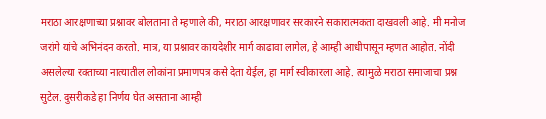मराठा आरक्षणाच्या प्रश्नावर बोलताना ते म्हणाले की, मराठा आरक्षणावर सरकारने सकारात्मकता दाखवली आहे. मी मनोज जरांगे यांचे अभिनंदन करतो. मात्र, या प्रश्नावर कायदेशीर मार्ग काढावा लागेल, हे आम्ही आधीपासून म्हणत आहोत. नोंदी असलेल्या रक्ताच्या नात्यातील लोकांना प्रमाणपत्र कसे देता येईल, हा मार्ग स्वीकारला आहे. त्यामुळे मराठा समाजाचा प्रश्न सुटेल. दुसरीकडे हा निर्णय घेत असताना आम्ही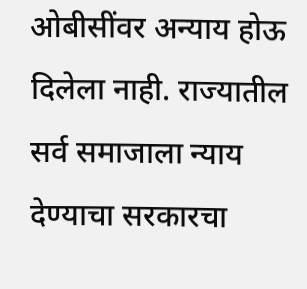ओबीसींवर अन्याय होऊ दिलेला नाही. राज्यातील सर्व समाजाला न्याय देण्याचा सरकारचा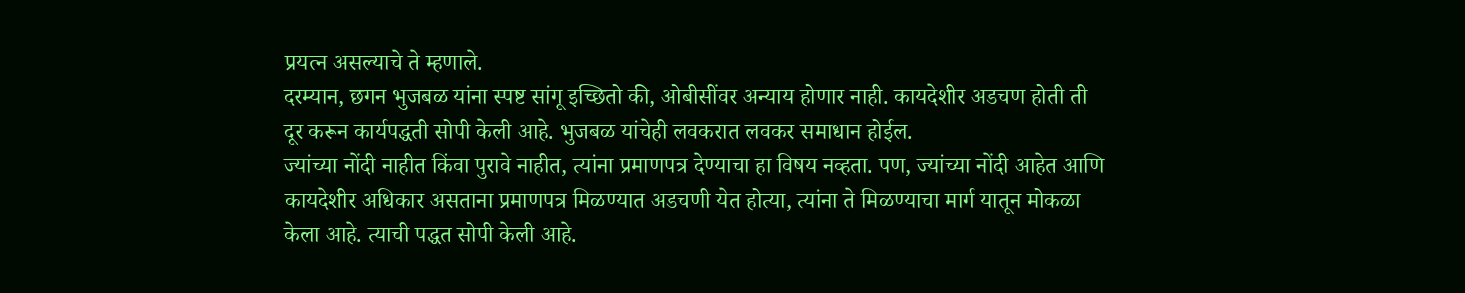प्रयत्न असल्याचे ते म्हणाले.
दरम्यान, छगन भुजबळ यांना स्पष्ट सांगू इच्छितो की, ओबीसींवर अन्याय होणार नाही. कायदेशीर अडचण होती ती दूर करून कार्यपद्धती सोपी केली आहे. भुजबळ यांचेही लवकरात लवकर समाधान होईल.
ज्यांच्या नोंदी नाहीत किंवा पुरावे नाहीत, त्यांना प्रमाणपत्र देण्याचा हा विषय नव्हता. पण, ज्यांच्या नोंदी आहेत आणि कायदेशीर अधिकार असताना प्रमाणपत्र मिळण्यात अडचणी येत होत्या, त्यांना ते मिळण्याचा मार्ग यातून मोकळा केला आहे. त्याची पद्धत सोपी केली आहे.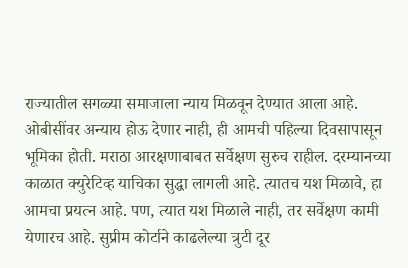राज्यातील सगळ्या समाजाला न्याय मिळवून देण्यात आला आहे.
ओबीसींवर अन्याय होऊ देणार नाही, ही आमची पहिल्या दिवसापासून भूमिका होती. मराठा आरक्षणाबाबत सर्वेक्षण सुरुच राहील. दरम्यानच्या काळात क्युरेटिव्ह याचिका सुद्धा लागली आहे. त्यातच यश मिळावे, हा आमचा प्रयत्न आहे. पण, त्यात यश मिळाले नाही, तर सर्वेक्षण कामी येणारच आहे. सुप्रीम कोर्टाने काढलेल्या त्रुटी दूर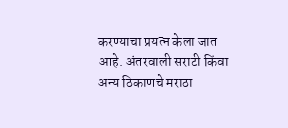करण्याचा प्रयत्न केला जात आहे. अंतरवाली सराटी किंवा अन्य ठिकाणचे मराठा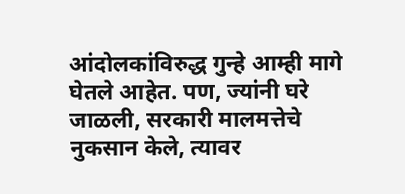आंदोलकांविरुद्ध गुन्हे आम्ही मागे घेतले आहेत. पण, ज्यांनी घरे जाळली, सरकारी मालमत्तेचे नुकसान केले, त्यावर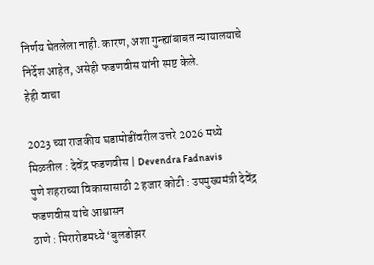निर्णय घेतलेला नाही. कारण, अशा गुन्ह्यांबाबत न्यायालयाचे निर्देश आहेत, असेही फडणवीस यांनी स्पष्ट केले.
हेही वाचा

2023 च्या राजकीय घडामोडींवरील उत्तरे 2026 मध्ये मिळतील : देवेंद्र फडणवीस | Devendra Fadnavis
पुणे शहराच्या विकासासाठी 2 हजार कोटी : उपमुख्यमंत्री देवेंद्र फडणवीस यांचे आश्वासन
ठाणे : मिरारोडमध्ये ‘बुलडोझर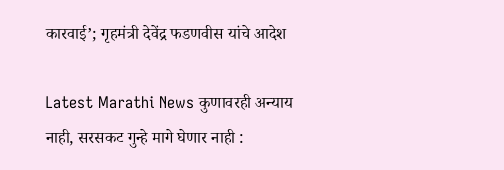कारवाई’; गृहमंत्री देवेंद्र फडणवीस यांचे आदेश

Latest Marathi News कुणावरही अन्याय नाही, सरसकट गुन्हे मागे घेणार नाही :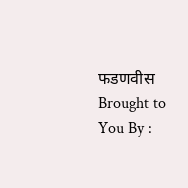फडणवीस Brought to You By :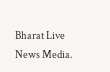Bharat Live News Media.